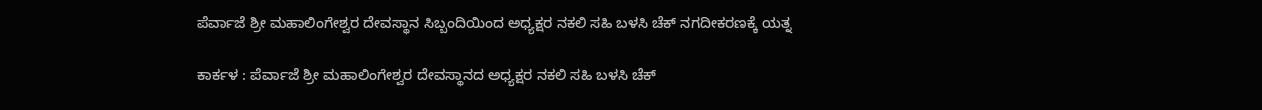ಪೆರ್ವಾಜೆ ಶ್ರೀ ಮಹಾಲಿಂಗೇಶ್ವರ ದೇವಸ್ಥಾನ ಸಿಬ್ಬಂದಿಯಿಂದ ಅಧ್ಯಕ್ಷರ ನಕಲಿ ಸಹಿ ಬಳಸಿ ಚೆಕ್ ನಗದೀಕರಣಕ್ಕೆ ಯತ್ನ

ಕಾರ್ಕಳ : ಪೆರ್ವಾಜೆ ಶ್ರೀ ಮಹಾಲಿಂಗೇಶ್ವರ ದೇವಸ್ಥಾನದ ಅಧ್ಯಕ್ಷರ ನಕಲಿ ಸಹಿ ಬಳಸಿ ಚೆಕ್‌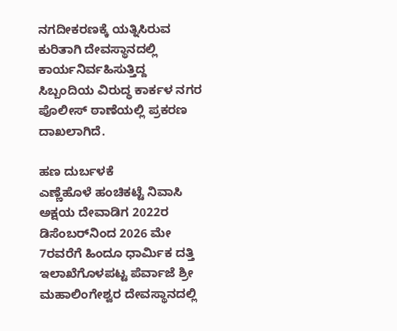ನಗದೀಕರಣಕ್ಕೆ ಯತ್ನಿಸಿರುವ ಕುರಿತಾಗಿ ದೇವಸ್ಥಾನದಲ್ಲಿ ಕಾರ್ಯನಿರ್ವಹಿಸುತ್ತಿದ್ದ ಸಿಬ್ಬಂದಿಯ ವಿರುದ್ಧ ಕಾರ್ಕಳ ನಗರ ಪೊಲೀಸ್ ಠಾಣೆಯಲ್ಲಿ ಪ್ರಕರಣ ದಾಖಲಾಗಿದೆ.

ಹಣ ದುರ್ಬಳಕೆ
ಎಣ್ಣೆಹೊಳೆ ಹಂಚಿಕಟ್ಟೆ ನಿವಾಸಿ ಅಕ್ಷಯ ದೇವಾಡಿಗ 2022ರ ಡಿಸೆಂಬರ್‌ನಿಂದ 2026 ಮೇ 7ರವರೆಗೆ ಹಿಂದೂ ಧಾರ್ಮಿಕ ದತ್ತಿ ಇಲಾಖೆಗೊಳಪಟ್ಟ ಪೆರ್ವಾಜೆ ಶ್ರೀ ಮಹಾಲಿಂಗೇಶ್ವರ ದೇವಸ್ಥಾನದಲ್ಲಿ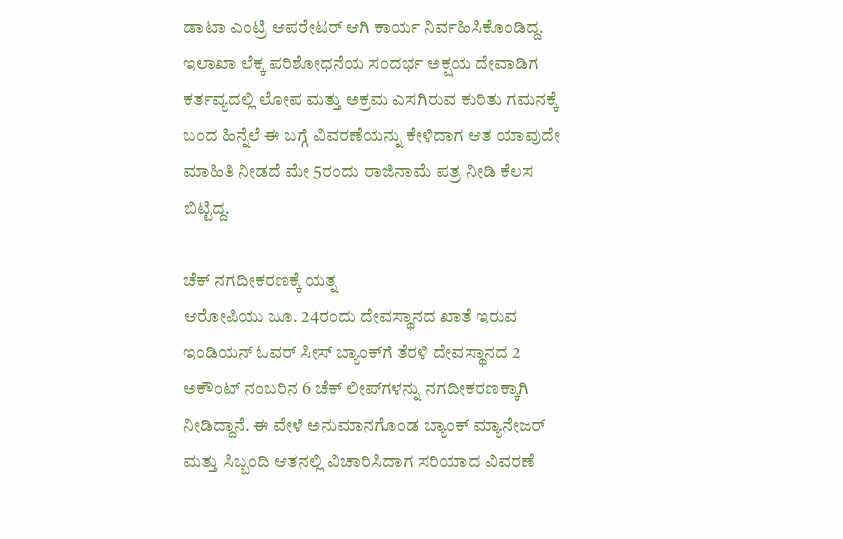ಡಾಟಾ ಎಂಟ್ರಿ ಆಪರೇಟರ್‌ ಆಗಿ ಕಾರ್ಯ ನಿರ್ವಹಿಸಿಕೊಂಡಿದ್ದ. ಇಲಾಖಾ ಲೆಕ್ಕ ಪರಿಶೋಧನೆಯ ಸಂದರ್ಭ ಅಕ್ಷಯ ದೇವಾಡಿಗ ಕರ್ತವ್ಯದಲ್ಲಿ ಲೋಪ ಮತ್ತು ಅಕ್ರಮ ಎಸಗಿರುವ ಕುರಿತು ಗಮನಕ್ಕೆ ಬಂದ ಹಿನ್ನೆಲೆ ಈ ಬಗ್ಗೆ ವಿವರಣೆಯನ್ನು ಕೇಳಿದಾಗ ಆತ ಯಾವುದೇ ಮಾಹಿತಿ ನೀಡದೆ ಮೇ 5ರಂದು ರಾಜಿನಾಮೆ ಪತ್ರ ನೀಡಿ ಕೆಲಸ ಬಿಟ್ಟಿದ್ದ.

ಚೆಕ್‌ ನಗದೀಕರಣಕ್ಕೆ ಯತ್ನ
ಆರೋಪಿಯು ಜೂ. 24ರಂದು ದೇವಸ್ಥಾನದ ಖಾತೆ ಇರುವ ಇಂಡಿಯನ್‌ ಓವರ್‌ ಸೀಸ್‌ ಬ್ಯಾಂಕ್‌ಗೆ ತೆರಳಿ ದೇವಸ್ಥಾನದ 2 ಅಕೌಂಟ್‌ ನಂಬರಿನ 6 ಚೆಕ್‌ ಲೀಪ್‌ಗಳನ್ನು ನಗದೀಕರಣಕ್ಕಾಗಿ ನೀಡಿದ್ದಾನೆ. ಈ ವೇಳೆ ಅನುಮಾನಗೊಂಡ ಬ್ಯಾಂಕ್‌ ಮ್ಯಾನೇಜರ್‌ ಮತ್ತು ಸಿಬ್ಬಂದಿ ಆತನಲ್ಲಿ ವಿಚಾರಿಸಿದಾಗ ಸರಿಯಾದ ವಿವರಣೆ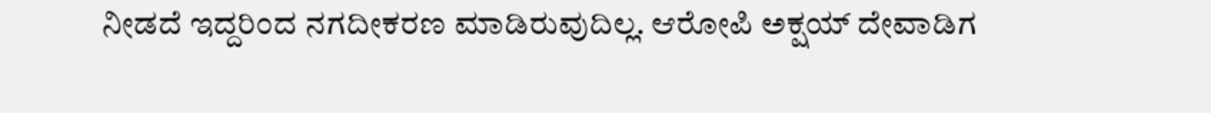ನೀಡದೆ ಇದ್ದರಿಂದ ನಗದೀಕರಣ ಮಾಡಿರುವುದಿಲ್ಲ. ಆರೋಪಿ ಅಕ್ಷಯ್‌ ದೇವಾಡಿಗ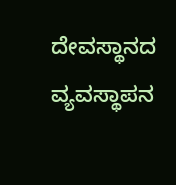ದೇವಸ್ಥಾನದ ವ್ಯವಸ್ಥಾಪನ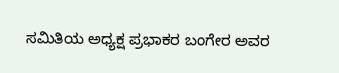ಸಮಿತಿಯ ಅಧ್ಯಕ್ಷ ಪ್ರಭಾಕರ ಬಂಗೇರ ಅವರ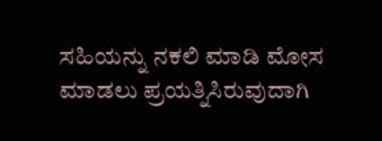ಸಹಿಯನ್ನು ನಕಲಿ ಮಾಡಿ ಮೋಸ ಮಾಡಲು ಪ್ರಯತ್ನಿಸಿರುವುದಾಗಿ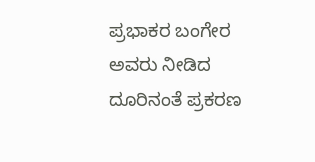ಪ್ರಭಾಕರ ಬಂಗೇರ ಅವರು ನೀಡಿದ ದೂರಿನಂತೆ ಪ್ರಕರಣ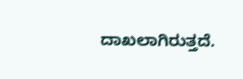ದಾಖಲಾಗಿರುತ್ತದೆ.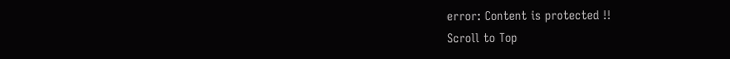error: Content is protected !!
Scroll to Top